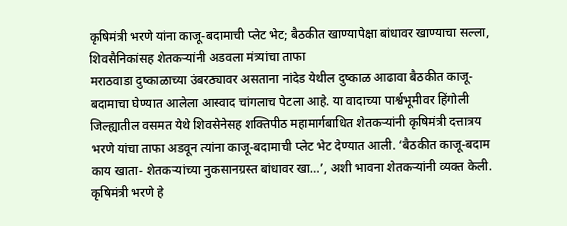कृषिमंत्री भरणे यांना काजू-बदामाची प्लेट भेट; बैठकीत खाण्यापेक्षा बांधावर खाण्याचा सल्ला, शिवसैनिकांसह शेतकऱ्यांनी अडवला मंत्र्यांचा ताफा
मराठवाडा दुष्काळाच्या उंबरठ्यावर असताना नांदेड येथील दुष्काळ आढावा बैठकीत काजू-बदामाचा घेण्यात आलेला आस्वाद चांगलाच पेटला आहे. या वादाच्या पार्श्वभूमीवर हिंगोली जिल्ह्यातील वसमत येथे शिवसेनेसह शक्तिपीठ महामार्गबाधित शेतकऱ्यांनी कृषिमंत्री दत्तात्रय भरणे यांचा ताफा अडवून त्यांना काजू-बदामाची प्लेट भेट देण्यात आली. ‘बैठकीत काजू-बदाम काय खाता- शेतकऱ्यांच्या नुकसानग्रस्त बांधावर खा…’, अशी भावना शेतकऱ्यांनी व्यक्त केली.
कृषिमंत्री भरणे हे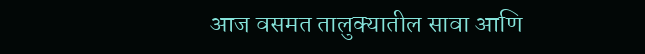आज वसमत तालुक्यातील सावा आणि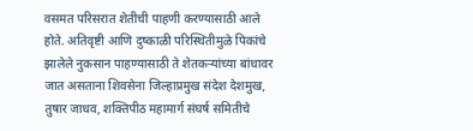वसमत परिसरात शेतीची पाहणी करण्यासाठी आले होते. अतिवृष्टी आणि दुष्काळी परिस्थितीमुळे पिकांचे झालेले नुकसान पाहण्यासाठी ते शेतकऱ्यांच्या बांधावर जात असताना शिवसेना जिल्हाप्रमुख संदेश देशमुख, तुषार जाधव, शक्तिपीठ महामार्ग संघर्ष समितीचे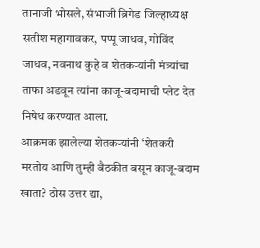तानाजी भोसले, संभाजी ब्रिगेड जिल्हाध्यक्ष सतीश महागावकर, पप्पू जाधव, गोविंद जाधव, नवनाथ कुहे व शेतकऱ्यांनी मंत्र्यांचा ताफा अडवून त्यांना काजू-बदामाची प्लेट देत निषेध करण्यात आला.
आक्रमक झालेल्या शेतकऱ्यांनी ‘शेतकरी मरतोय आणि तुम्ही बैठकीत बसून काजू-बदाम खाता? ठोस उत्तर द्या,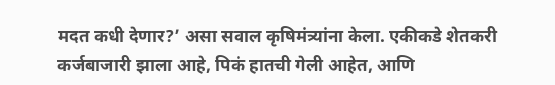मदत कधी देणार?’ असा सवाल कृषिमंत्र्यांना केला. एकीकडे शेतकरी कर्जबाजारी झाला आहे, पिकं हातची गेली आहेत, आणि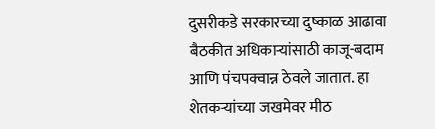दुसरीकडे सरकारच्या दुष्काळ आढावा बैठकीत अधिकाऱ्यांसाठी काजू-बदाम आणि पंचपक्वान्न ठेवले जातात. हा शेतकऱ्यांच्या जखमेवर मीठ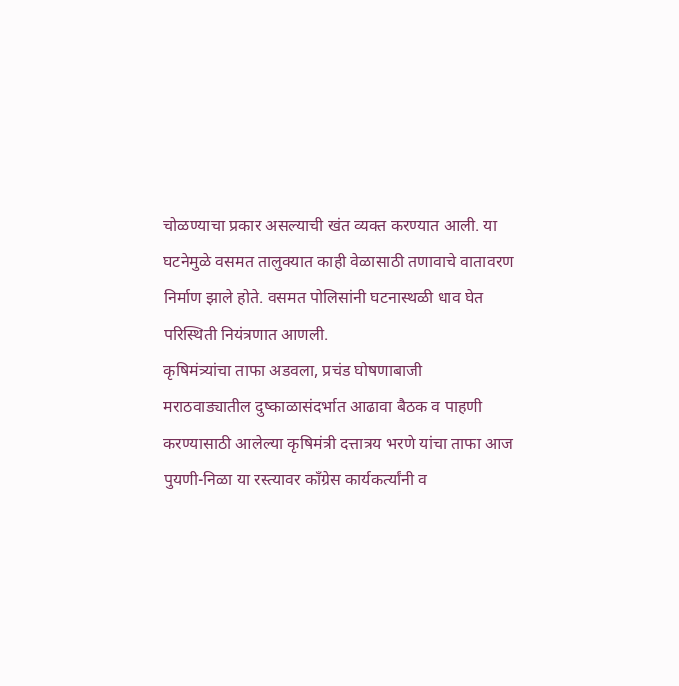चोळण्याचा प्रकार असल्याची खंत व्यक्त करण्यात आली. या घटनेमुळे वसमत तालुक्यात काही वेळासाठी तणावाचे वातावरण निर्माण झाले होते. वसमत पोलिसांनी घटनास्थळी धाव घेत परिस्थिती नियंत्रणात आणली.
कृषिमंत्र्यांचा ताफा अडवला, प्रचंड घोषणाबाजी
मराठवाड्यातील दुष्काळासंदर्भात आढावा बैठक व पाहणी करण्यासाठी आलेल्या कृषिमंत्री दत्तात्रय भरणे यांचा ताफा आज पुयणी-निळा या रस्त्यावर काँग्रेस कार्यकर्त्यांनी व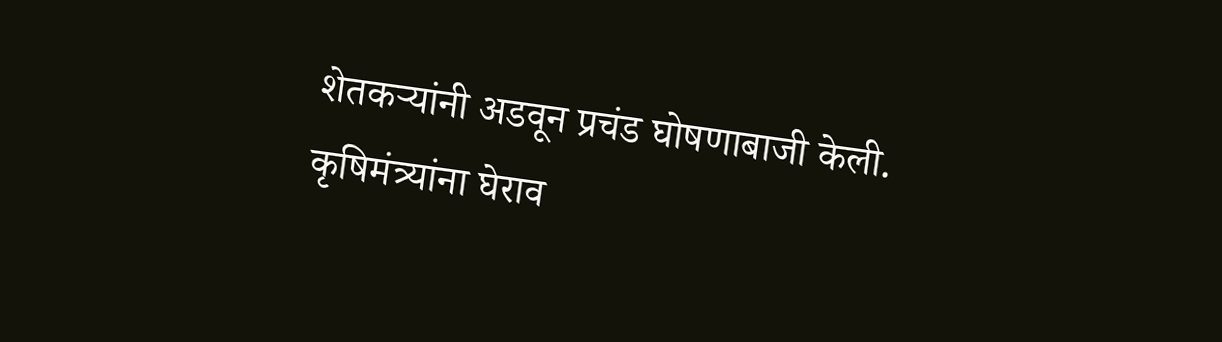शेतकऱ्यांनी अडवून प्रचंड घोषणाबाजी केली. कृषिमंत्र्यांना घेराव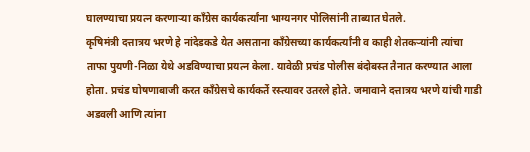घालण्याचा प्रयत्न करणाऱ्या काँग्रेस कार्यकर्त्यांना भाग्यनगर पोलिसांनी ताब्यात घेतले.
कृषिमंत्री दत्तात्रय भरणे हे नांदेडकडे येत असताना काँग्रेसच्या कार्यकर्त्यांनी व काही शेतकऱ्यांनी त्यांचा ताफा पुयणी-निळा येथे अडविण्याचा प्रयत्न केला. यावेळी प्रचंड पोलीस बंदोबस्त तैनात करण्यात आला होता. प्रचंड घोषणाबाजी करत काँग्रेसचे कार्यकर्ते रस्त्यावर उतरले होते. जमावाने दत्तात्रय भरणे यांची गाडी अडवली आणि त्यांना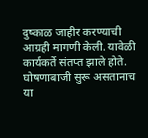दुष्काळ जाहीर करण्याची आग्रही मागणी केली. यावेळी कार्यकर्ते संतप्त झाले होते. घोषणाबाजी सुरू असतानाच या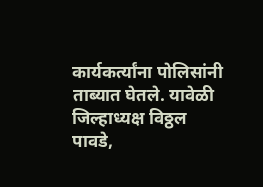कार्यकर्त्यांना पोलिसांनी ताब्यात घेतले. यावेळी जिल्हाध्यक्ष विठ्ठल पावडे,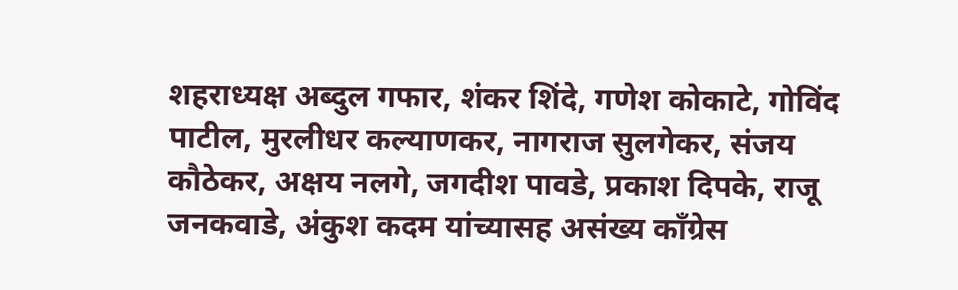शहराध्यक्ष अब्दुल गफार, शंकर शिंदे, गणेश कोकाटे, गोविंद पाटील, मुरलीधर कल्याणकर, नागराज सुलगेकर, संजय कौठेकर, अक्षय नलगे, जगदीश पावडे, प्रकाश दिपके, राजू जनकवाडे, अंकुश कदम यांच्यासह असंख्य काँग्रेस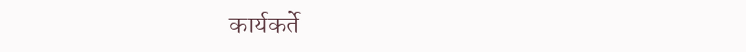कार्यकर्ते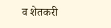व शेतकरी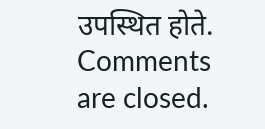उपस्थित होते.
Comments are closed.